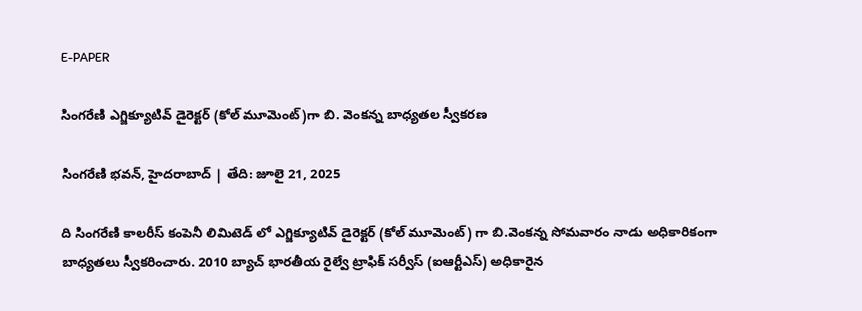E-PAPER

సింగరేణి ఎగ్జిక్యూటివ్ డైరెక్టర్ (కోల్ మూమెంట్)గా బి. వెంకన్న బాధ్యతల స్వీకరణ

సింగరేణి భవన్, హైదరాబాద్ | తేది: జూలై 21, 2025

ది సింగరేణి కాలరీస్ కంపెనీ లిమిటెడ్ లో ఎగ్జిక్యూటివ్ డైరెక్టర్ (కోల్ మూమెంట్) గా బి.వెంకన్న సోమవారం నాడు అధికారికంగా బాధ్యతలు స్వీకరించారు. 2010 బ్యాచ్ భారతీయ రైల్వే ట్రాఫిక్ సర్వీస్ (ఐఆర్టీఎస్) అధికారైన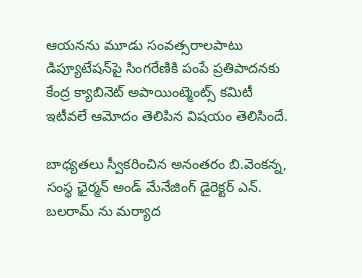ఆయనను మూడు సంవత్సరాలపాటు డిప్యూటేషన్‌పై సింగరేణికి పంపే ప్రతిపాదనకు కేంద్ర క్యాబినెట్ అపాయింట్మెంట్స్ కమిటీ ఇటీవలే ఆమోదం తెలిపిన విషయం తెలిసిందే.

బాధ్యతలు స్వీకరించిన అనంతరం బి.వెంకన్న, సంస్థ ఛైర్మన్ అండ్ మేనేజింగ్ డైరెక్టర్ ఎన్. బలరామ్ ను మర్యాద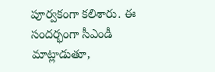పూర్వకంగా కలిశారు. ఈ సందర్భంగా సీఎండీ మాట్లాడుతూ,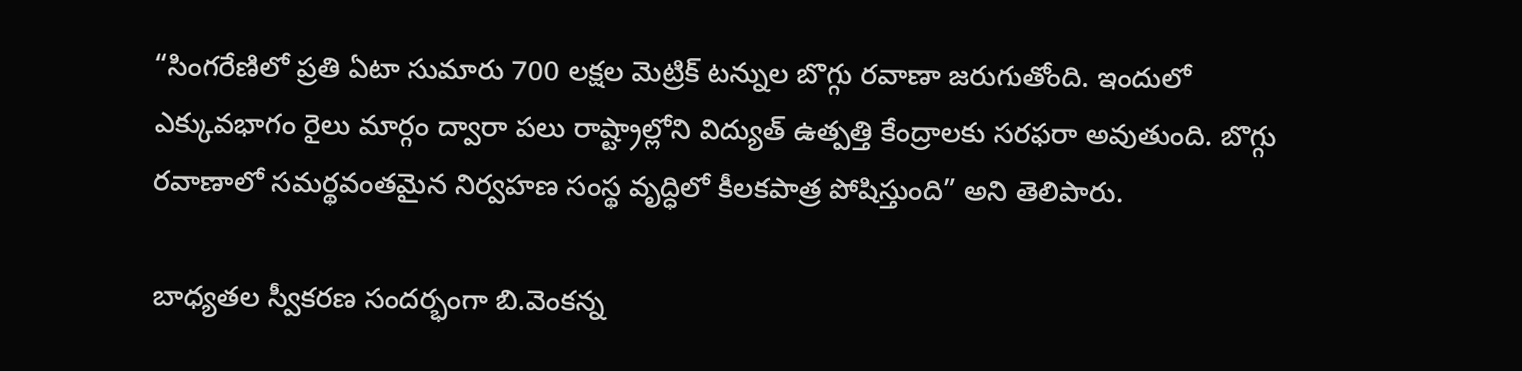“సింగరేణిలో ప్రతి ఏటా సుమారు 700 లక్షల మెట్రిక్ టన్నుల బొగ్గు రవాణా జరుగుతోంది. ఇందులో ఎక్కువభాగం రైలు మార్గం ద్వారా పలు రాష్ట్రాల్లోని విద్యుత్ ఉత్పత్తి కేంద్రాలకు సరఫరా అవుతుంది. బొగ్గు రవాణాలో సమర్థవంతమైన నిర్వహణ సంస్థ వృద్ధిలో కీలకపాత్ర పోషిస్తుంది” అని తెలిపారు.

బాధ్యతల స్వీకరణ సందర్భంగా బి.వెంకన్న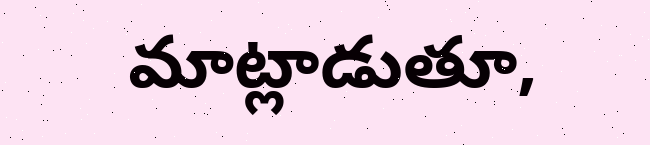మాట్లాడుతూ,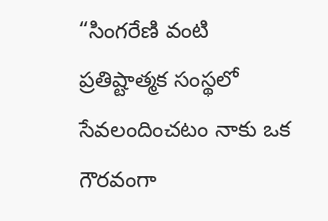“సింగరేణి వంటి ప్రతిష్టాత్మక సంస్థలో సేవలందించటం నాకు ఒక గౌరవంగా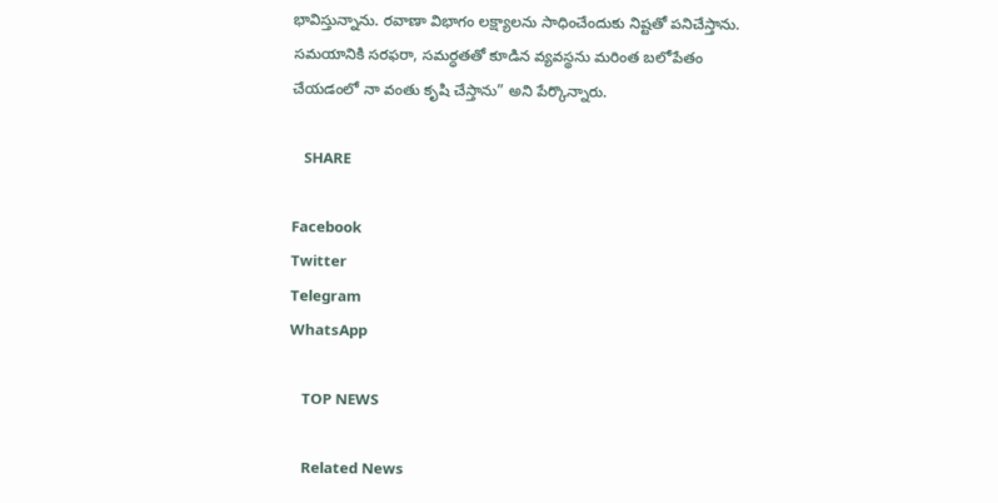భావిస్తున్నాను. రవాణా విభాగం లక్ష్యాలను సాధించేందుకు నిష్టతో పనిచేస్తాను. సమయానికి సరఫరా, సమర్ధతతో కూడిన వ్యవస్థను మరింత బలోపేతం చేయడంలో నా వంతు కృషి చేస్తాను” అని పేర్కొన్నారు.

   SHARE

Facebook
Twitter
Telegram
WhatsApp

   TOP NEWS

   Related News